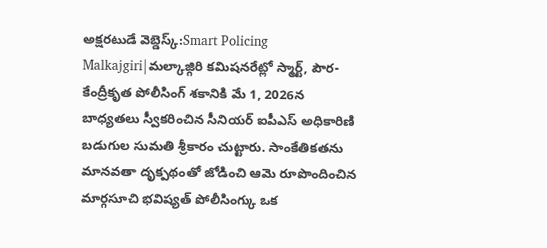అక్షరటుడే వెబ్డెస్క్:Smart Policing Malkajgiri|మల్కాజ్గిరి కమిషనరేట్లో స్మార్ట్, పౌర-కేంద్రీకృత పోలీసింగ్ శకానికి మే 1, 2026న బాధ్యతలు స్వీకరించిన సీనియర్ ఐపీఎస్ అధికారిణి బడుగుల సుమతి శ్రీకారం చుట్టారు. సాంకేతికతను మానవతా దృక్పథంతో జోడించి ఆమె రూపొందించిన మార్గసూచి భవిష్యత్ పోలీసింగ్కు ఒక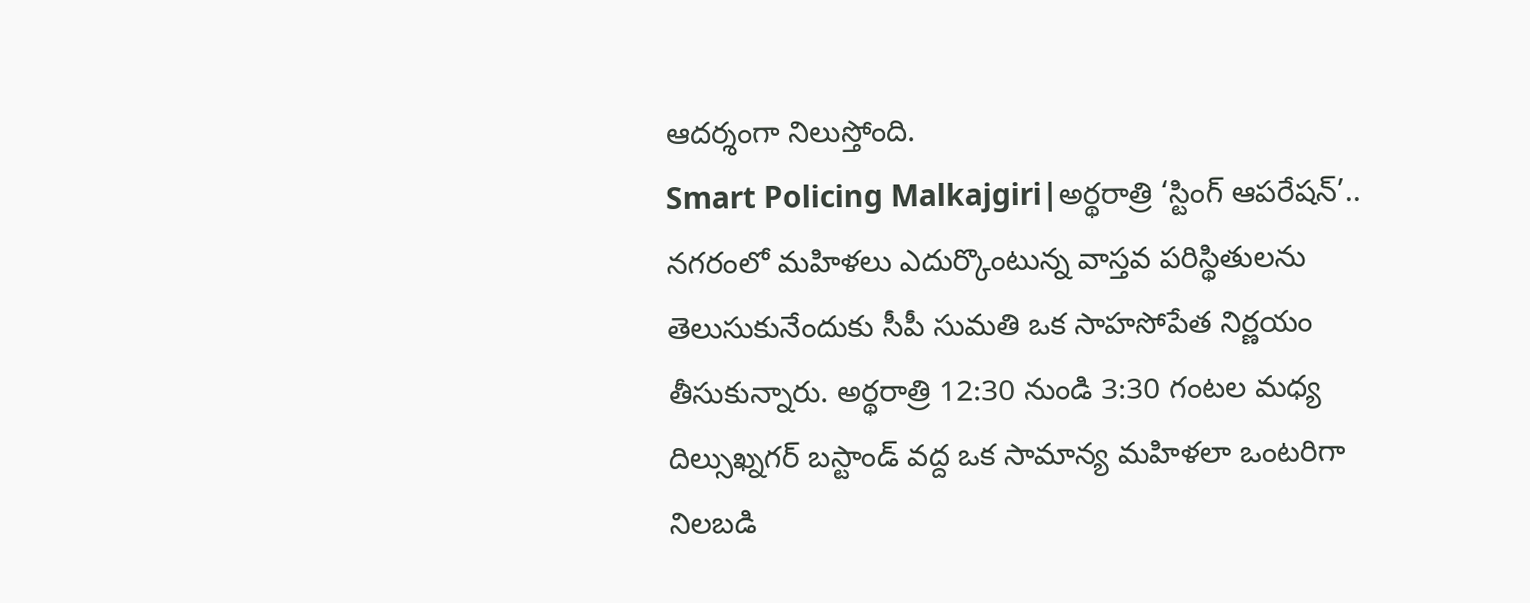ఆదర్శంగా నిలుస్తోంది.
Smart Policing Malkajgiri|అర్థరాత్రి ‘స్టింగ్ ఆపరేషన్’..
నగరంలో మహిళలు ఎదుర్కొంటున్న వాస్తవ పరిస్థితులను తెలుసుకునేందుకు సీపీ సుమతి ఒక సాహసోపేత నిర్ణయం తీసుకున్నారు. అర్థరాత్రి 12:30 నుండి 3:30 గంటల మధ్య దిల్సుఖ్నగర్ బస్టాండ్ వద్ద ఒక సామాన్య మహిళలా ఒంటరిగా నిలబడి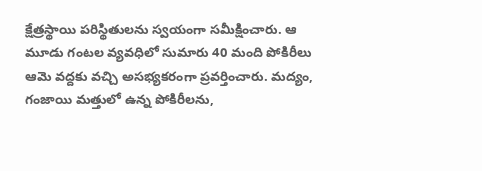క్షేత్రస్థాయి పరిస్థితులను స్వయంగా సమీక్షించారు. ఆ మూడు గంటల వ్యవధిలో సుమారు 40 మంది పోకిరీలు ఆమె వద్దకు వచ్చి అసభ్యకరంగా ప్రవర్తించారు. మద్యం, గంజాయి మత్తులో ఉన్న పోకిరీలను,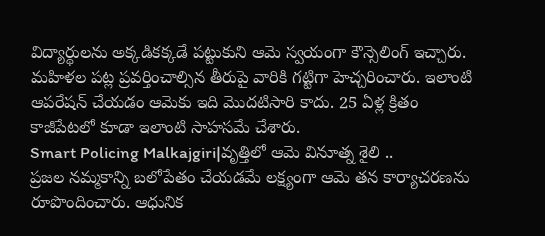విద్యార్థులను అక్కడికక్కడే పట్టుకుని ఆమె స్వయంగా కౌన్సెలింగ్ ఇచ్చారు. మహిళల పట్ల ప్రవర్తించాల్సిన తీరుపై వారికి గట్టిగా హెచ్చరించారు. ఇలాంటి ఆపరేషన్ చేయడం ఆమెకు ఇది మొదటిసారి కాదు. 25 ఏళ్ల క్రితం కాజీపేటలో కూడా ఇలాంటి సాహసమే చేశారు.
Smart Policing Malkajgiri|వృత్తిలో ఆమె వినూత్న శైలి ..
ప్రజల నమ్మకాన్ని బలోపేతం చేయడమే లక్ష్యంగా ఆమె తన కార్యాచరణను రూపొందించారు. ఆధునిక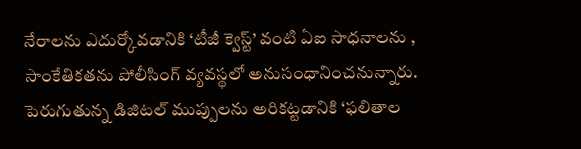నేరాలను ఎదుర్కోవడానికి ‘టీజీ క్వెస్ట్’ వంటి ఏఐ సాధనాలను , సాంకేతికతను పోలీసింగ్ వ్యవస్థలో అనుసంధానించనున్నారు. పెరుగుతున్న డిజిటల్ ముప్పులను అరికట్టడానికి ‘ఫలితాల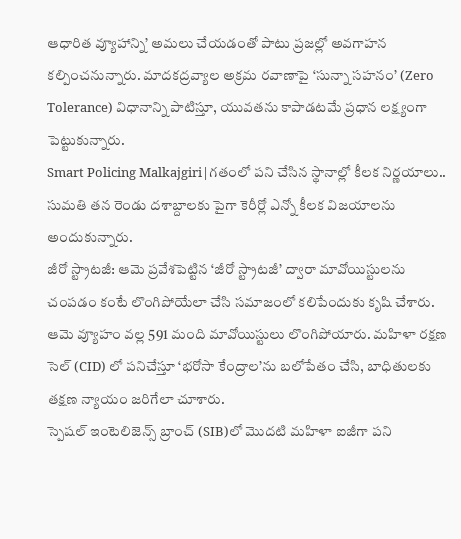ఆధారిత వ్యూహాన్ని’ అమలు చేయడంతో పాటు ప్రజల్లో అవగాహన కల్పించనున్నారు. మాదకద్రవ్యాల అక్రమ రవాణాపై ‘సున్నా సహనం’ (Zero Tolerance) విధానాన్ని పాటిస్తూ, యువతను కాపాడటమే ప్రధాన లక్ష్యంగా పెట్టుకున్నారు.
Smart Policing Malkajgiri|గతంలో పని చేసిన స్థానాల్లో కీలక నిర్ణయాలు..
సుమతి తన రెండు దశాబ్దాలకు పైగా కెరీర్లో ఎన్నో కీలక విజయాలను అందుకున్నారు.
జీరో స్ట్రాటజీ: ఆమె ప్రవేశపెట్టిన ‘జీరో స్ట్రాటజీ’ ద్వారా మావోయిస్టులను చంపడం కంటే లొంగిపోయేలా చేసి సమాజంలో కలిపేందుకు కృషి చేశారు. ఆమె వ్యూహం వల్ల 591 మంది మావోయిస్టులు లొంగిపోయారు. మహిళా రక్షణ సెల్ (CID) లో పనిచేస్తూ ‘భరోసా కేంద్రాల’ను బలోపేతం చేసి, బాధితులకు తక్షణ న్యాయం జరిగేలా చూశారు.
స్పెషల్ ఇంటెలిజెన్స్ బ్రాంచ్ (SIB)లో మొదటి మహిళా ఐజీగా పని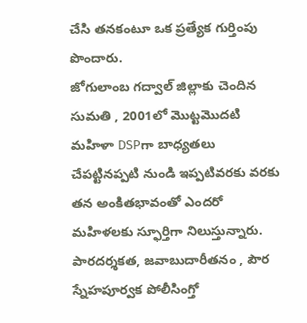చేసి తనకంటూ ఒక ప్రత్యేక గుర్తింపు పొందారు.
జోగులాంబ గద్వాల్ జిల్లాకు చెందిన సుమతి , 2001లో మొట్టమొదటి మహిళా DSPగా బాధ్యతలు చేపట్టినప్పటి నుండి ఇప్పటివరకు వరకు తన అంకితభావంతో ఎందరో మహిళలకు స్ఫూర్తిగా నిలుస్తున్నారు. పారదర్శకత, జవాబుదారీతనం , పౌర స్నేహపూర్వక పోలీసింగ్తో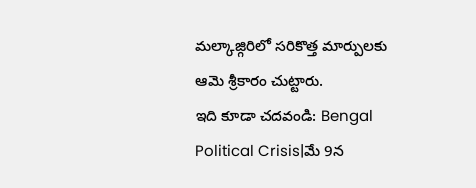మల్కాజ్గిరిలో సరికొత్త మార్పులకు ఆమె శ్రీకారం చుట్టారు.
ఇది కూడా చదవండి: Bengal Political Crisis|మే 9న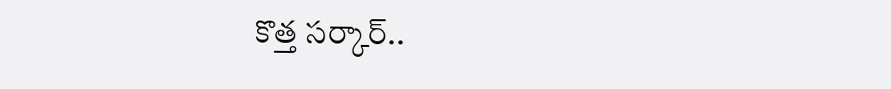కొత్త సర్కార్..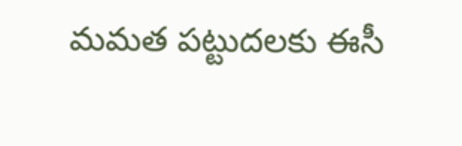మమత పట్టుదలకు ఈసీ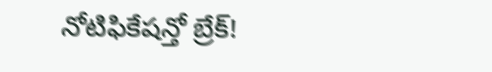నోటిఫికేషన్తో బ్రేక్!